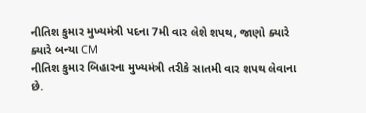નીતિશ કુમાર મુખ્યમંત્રી પદના 7મી વાર લેશે શપથ, જાણો ક્યારે ક્યારે બન્યા CM
નીતિશ કુમાર બિહારના મુખ્યમંત્રી તરીકે સાતમી વાર શપથ લેવાના છે.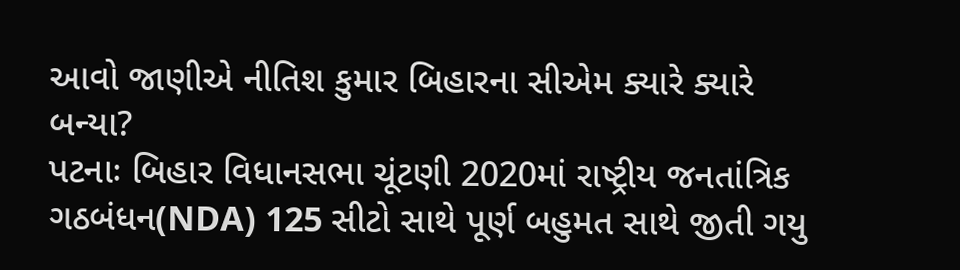આવો જાણીએ નીતિશ કુમાર બિહારના સીએમ ક્યારે ક્યારે બન્યા?
પટનાઃ બિહાર વિધાનસભા ચૂંટણી 2020માં રાષ્ટ્રીય જનતાંત્રિક ગઠબંધન(NDA) 125 સીટો સાથે પૂર્ણ બહુમત સાથે જીતી ગયુ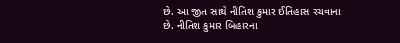છે. આ જીત સાથે નીતિશ કુમાર ઈતિહાસ રચવાના છે. નીતિશ કુમાર બિહારના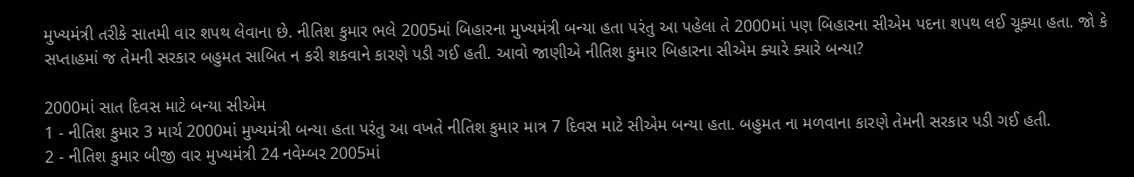મુખ્યમંત્રી તરીકે સાતમી વાર શપથ લેવાના છે. નીતિશ કુમાર ભલે 2005માં બિહારના મુખ્યમંત્રી બન્યા હતા પરંતુ આ પહેલા તે 2000માં પણ બિહારના સીએમ પદના શપથ લઈ ચૂક્યા હતા. જો કે સપ્તાહમાં જ તેમની સરકાર બહુમત સાબિત ન કરી શકવાને કારણે પડી ગઈ હતી. આવો જાણીએ નીતિશ કુમાર બિહારના સીએમ ક્યારે ક્યારે બન્યા?

2000માં સાત દિવસ માટે બન્યા સીએમ
1 - નીતિશ કુમાર 3 માર્ચ 2000માં મુખ્યમંત્રી બન્યા હતા પરંતુ આ વખતે નીતિશ કુમાર માત્ર 7 દિવસ માટે સીએમ બન્યા હતા. બહુમત ના મળવાના કારણે તેમની સરકાર પડી ગઈ હતી.
2 - નીતિશ કુમાર બીજી વાર મુખ્યમંત્રી 24 નવેમ્બર 2005માં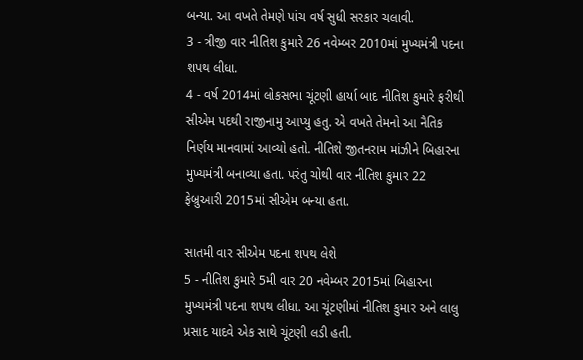બન્યા. આ વખતે તેમણે પાંચ વર્ષ સુધી સરકાર ચલાવી.
3 - ત્રીજી વાર નીતિશ કુમારે 26 નવેમ્બર 2010માં મુખ્યમંત્રી પદના શપથ લીધા.
4 - વર્ષ 2014માં લોકસભા ચૂંટણી હાર્યા બાદ નીતિશ કુમારે ફરીથી સીએમ પદથી રાજીનામુ આપ્યુ હતુ. એ વખતે તેમનો આ નૈતિક નિર્ણય માનવામાં આવ્યો હતો. નીતિશે જીતનરામ માંઝીને બિહારના મુખ્યમંત્રી બનાવ્યા હતા. પરંતુ ચોથી વાર નીતિશ કુમાર 22 ફેબ્રુઆરી 2015માં સીએમ બન્યા હતા.

સાતમી વાર સીએમ પદના શપથ લેશે
5 - નીતિશ કુમારે 5મી વાર 20 નવેમ્બર 2015માં બિહારના મુખ્યમંત્રી પદના શપથ લીધા. આ ચૂંટણીમાં નીતિશ કુમાર અને લાલુ પ્રસાદ યાદવે એક સાથે ચૂંટણી લડી હતી.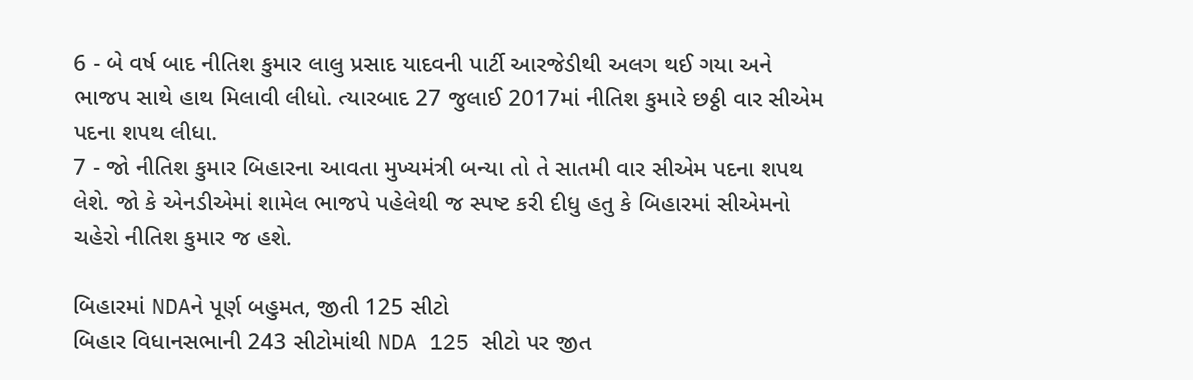6 - બે વર્ષ બાદ નીતિશ કુમાર લાલુ પ્રસાદ યાદવની પાર્ટી આરજેડીથી અલગ થઈ ગયા અને ભાજપ સાથે હાથ મિલાવી લીધો. ત્યારબાદ 27 જુલાઈ 2017માં નીતિશ કુમારે છઠ્ઠી વાર સીએમ પદના શપથ લીધા.
7 - જો નીતિશ કુમાર બિહારના આવતા મુખ્યમંત્રી બન્યા તો તે સાતમી વાર સીએમ પદના શપથ લેશે. જો કે એનડીએમાં શામેલ ભાજપે પહેલેથી જ સ્પષ્ટ કરી દીધુ હતુ કે બિહારમાં સીએમનો ચહેરો નીતિશ કુમાર જ હશે.

બિહારમાં NDAને પૂર્ણ બહુમત, જીતી 125 સીટો
બિહાર વિધાનસભાની 243 સીટોમાંથી NDA 125 સીટો પર જીત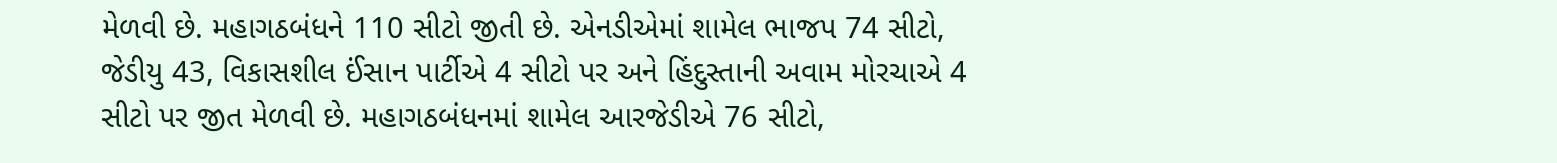મેળવી છે. મહાગઠબંધને 110 સીટો જીતી છે. એનડીએમાં શામેલ ભાજપ 74 સીટો, જેડીયુ 43, વિકાસશીલ ઈંસાન પાર્ટીએ 4 સીટો પર અને હિંદુસ્તાની અવામ મોરચાએ 4 સીટો પર જીત મેળવી છે. મહાગઠબંધનમાં શામેલ આરજેડીએ 76 સીટો,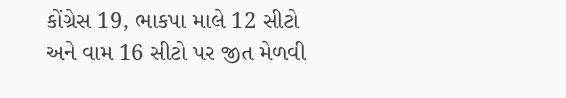કોંગ્રેસ 19, ભાકપા માલે 12 સીટો અને વામ 16 સીટો પર જીત મેળવી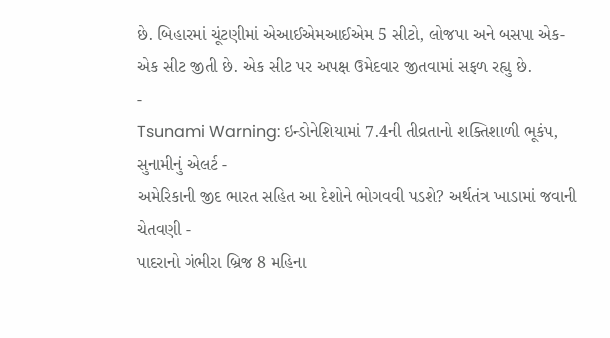છે. બિહારમાં ચૂંટણીમાં એઆઈએમઆઈએમ 5 સીટો, લોજપા અને બસપા એક-એક સીટ જીતી છે. એક સીટ પર અપક્ષ ઉમેદવાર જીતવામાં સફળ રહ્યુ છે.
-
Tsunami Warning: ઇન્ડોનેશિયામાં 7.4ની તીવ્રતાનો શક્તિશાળી ભૂકંપ, સુનામીનું એલર્ટ -
અમેરિકાની જીદ ભારત સહિત આ દેશોને ભોગવવી પડશે? અર્થતંત્ર ખાડામાં જવાની ચેતવણી -
પાદરાનો ગંભીરા બ્રિજ 8 મહિના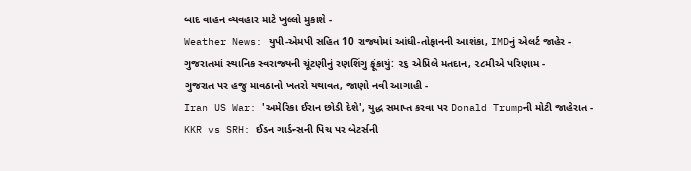બાદ વાહન વ્યવહાર માટે ખુલ્લો મુકાશે -
Weather News: યુપી-એમપી સહિત 10 રાજ્યોમાં આંધી-તોફાનની આશંકા, IMDનું એલર્ટ જાહેર -
ગુજરાતમાં સ્થાનિક સ્વરાજ્યની ચૂંટણીનું રણશિંગુ ફૂંકાયું: ૨૬ એપ્રિલે મતદાન, ૨૮મીએ પરિણામ -
ગુજરાત પર હજુ માવઠાનો ખતરો યથાવત, જાણો નવી આગાહી -
Iran US War: 'અમેરિકા ઈરાન છોડી દેશે', યુદ્ધ સમાપ્ત કરવા પર Donald Trumpની મોટી જાહેરાત -
KKR vs SRH: ઈડન ગાર્ડન્સની પિચ પર બેટર્સની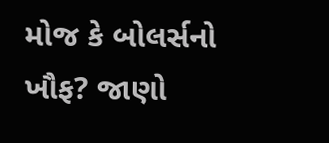મોજ કે બોલર્સનો ખૌફ? જાણો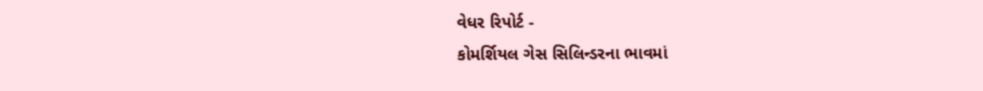વેધર રિપોર્ટ -
કોમર્શિયલ ગેસ સિલિન્ડરના ભાવમાં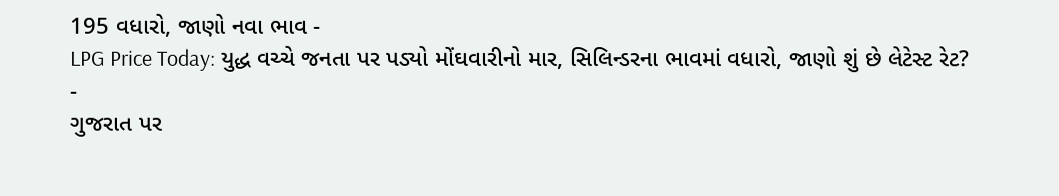195 વધારો, જાણો નવા ભાવ -
LPG Price Today: યુદ્ધ વચ્ચે જનતા પર પડ્યો મોંઘવારીનો માર, સિલિન્ડરના ભાવમાં વધારો, જાણો શું છે લેટેસ્ટ રેટ? -
ગુજરાત પર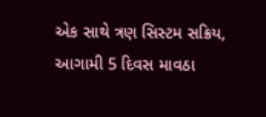એક સાથે ત્રણ સિસ્ટમ સક્રિય, આગામી 5 દિવસ માવઠા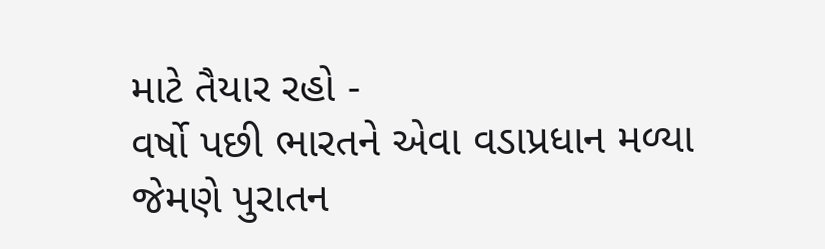માટે તૈયાર રહો -
વર્ષો પછી ભારતને એવા વડાપ્રધાન મળ્યા જેમણે પુરાતન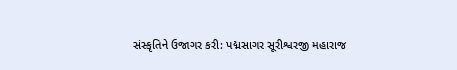સંસ્કૃતિને ઉજાગર કરી: પદ્મસાગર સૂરીશ્વરજી મહારાજ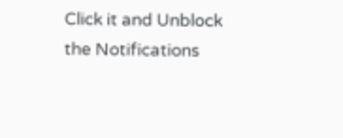Click it and Unblock the Notifications